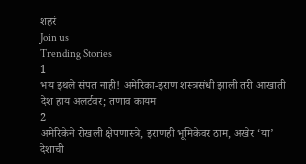शहरं
Join us
Trending Stories
1
भय इथले संपत नाही! अमेरिका-इराण शस्त्रसंधी झाली तरी आखाती देश हाय अलर्टवर; तणाव कायम
2
अमेरिकेने रोखली क्षेपणास्त्रे, इराणही भूमिकेवर ठाम, अखेर ‘या’ देशाची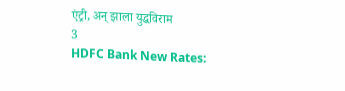एंट्री, अन् झाला युद्धविराम
3
HDFC Bank New Rates: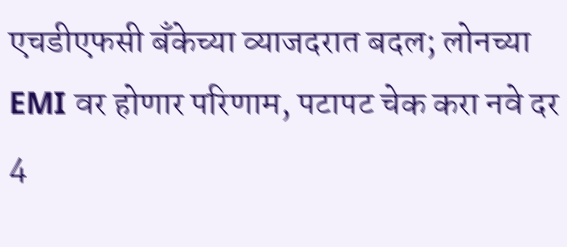एचडीएफसी बँकेच्या व्याजदरात बदल; लोनच्या EMI वर होणार परिणाम, पटापट चेक करा नवे दर
4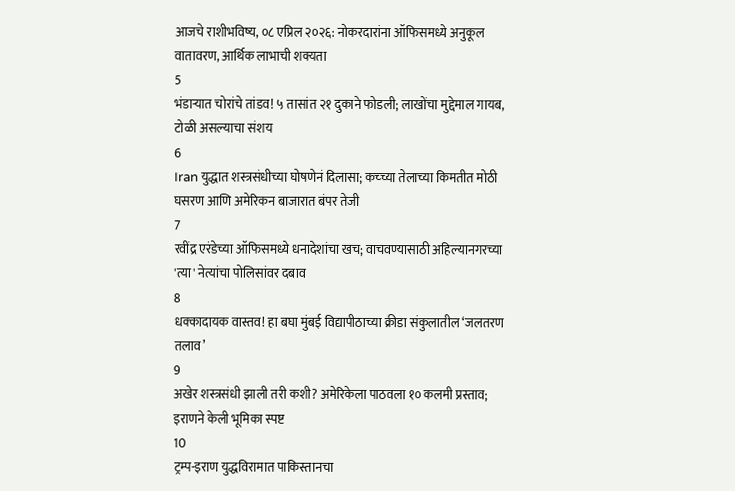आजचे राशीभविष्य, ०८ एप्रिल २०२६: नोकरदारांना ऑफिसमध्ये अनुकूल वातावरण, आर्थिक लाभाची शक्यता
5
भंडाऱ्यात चोरांचे तांडव! ५ तासांत २१ दुकाने फोडली; लाखोंचा मुद्देमाल गायब, टोळी असल्याचा संशय
6
Iran युद्धात शस्त्रसंधीच्या घोषणेनं दिलासा; कच्च्या तेलाच्या किमतीत मोठी घसरण आणि अमेरिकन बाजारात बंपर तेजी
7
रवींद्र एरंडेच्या ऑफिसमध्ये धनादेशांचा खच; वाचवण्यासाठी अहिल्यानगरच्या 'त्या' नेत्यांचा पोलिसांवर दबाव
8
धक्कादायक वास्तव! हा बघा मुंबई विद्यापीठाच्या क्रीडा संकुलातील ‘जलतरण तलाव’
9
अखेर शस्त्रसंधी झाली तरी कशी? अमेरिकेला पाठवला १० कलमी प्रस्ताव; इराणने केली भूमिका स्पष्ट
10
ट्रम्प-इराण युद्धविरामात पाकिस्तानचा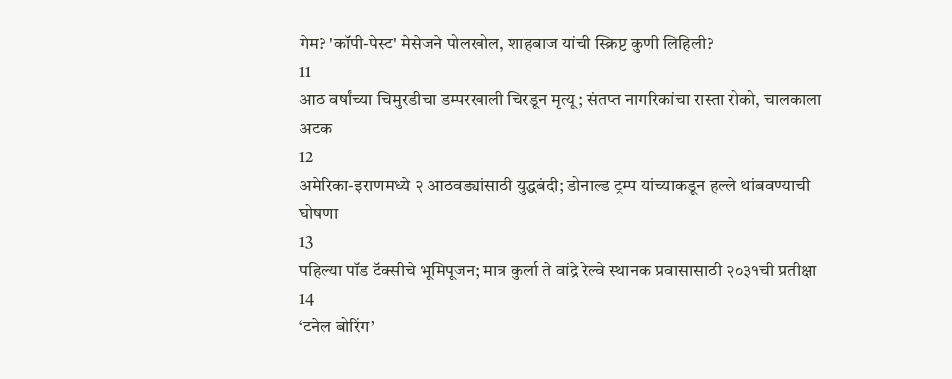गेम? 'कॉपी-पेस्ट' मेसेजने पोलखोल, शाहबाज यांची स्क्रिप्ट कुणी लिहिली?
11
आठ वर्षांच्या चिमुरडीचा डम्परखाली चिरडून मृत्यू; संतप्त नागरिकांचा रास्ता रोको, चालकाला अटक
12
अमेरिका-इराणमध्ये २ आठवड्यांसाठी युद्धबंदी; डोनाल्ड ट्रम्प यांच्याकडून हल्ले थांबवण्याची घोषणा
13
पहिल्या पॉड टॅक्सीचे भूमिपूजन; मात्र कुर्ला ते वांद्रे रेल्वे स्थानक प्रवासासाठी २०३१ची प्रतीक्षा
14
‘टनेल बोरिंग’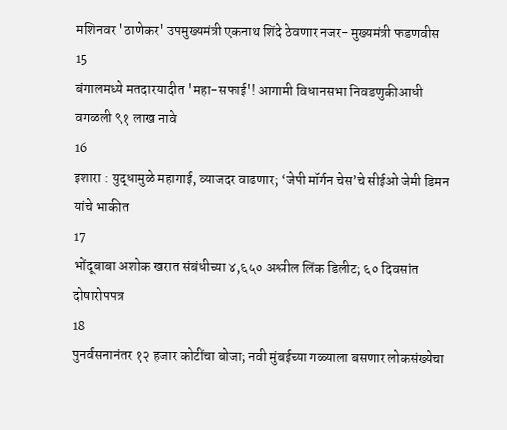मशिनवर 'ठाणेकर' उपमुख्यमंत्री एकनाथ शिंदे ठेवणार नजर- मुख्यमंत्री फडणवीस
15
बंगालमध्ये मतदारयादीत 'महा-सफाई'! आगामी विधानसभा निवडणुकीआधी वगळली ९१ लाख नावे
16
इशारा : युद्धामुळे महागाई, व्याजदर वाढणार; ‘जेपी मॉर्गन चेस’चे सीईओ जेमी डिमन यांचे भाकीत
17
भोंदूबाबा अशोक खरात संबंधीच्या ४,६५० अश्लील लिंक डिलीट; ६० दिवसांत दोषारोपपत्र
18
पुनर्वसनानंतर १२ हजार कोटींचा बोजा; नवी मुंबईच्या गळ्याला बसणार लोकसंख्येचा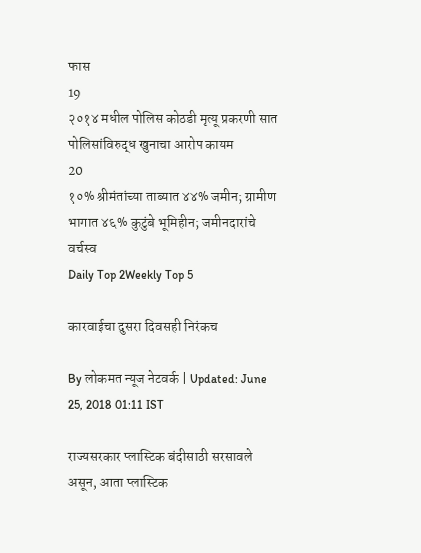फास
19
२०१४ मधील पोलिस कोठडी मृत्यू प्रकरणी सात पोलिसांविरुद्ध खुनाचा आरोप कायम
20
१०% श्रीमंतांच्या ताब्यात ४४% जमीन; ग्रामीण भागात ४६% कुटुंबे भूमिहीन; जमीनदारांचे वर्चस्व
Daily Top 2Weekly Top 5

कारवाईचा दुसरा दिवसही निरंकच

By लोकमत न्यूज नेटवर्क | Updated: June 25, 2018 01:11 IST

राज्यसरकार प्लास्टिक बंदीसाठी सरसावले असून, आता प्लास्टिक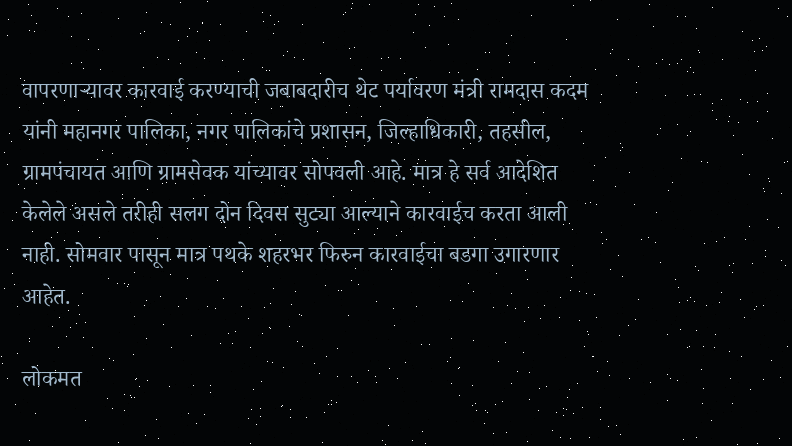वापरणाऱ्यावर कारवाई करण्याची जबाबदारीच थेट पर्यावरण मंत्री रामदास कदम यांनी महानगर पालिका, नगर पालिकांचे प्रशासन, जिल्हाधिकारी, तहसील, ग्रामपंचायत आणि ग्रामसेवक यांच्यावर सोपवली आहे. मात्र हे सर्व आदेशित केलेले असले तरीही सलग दोन दिवस सुट्या आल्याने कारवाईच करता आली नाही. सोमवार पासून मात्र पथके शहरभर फिरुन कारवाईचा बडगा उगारणार आहेत.

लोकमत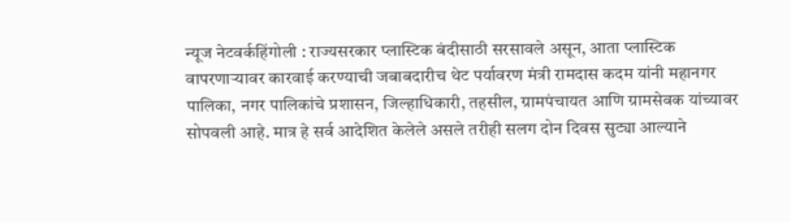न्यूज नेटवर्कहिंगोली : राज्यसरकार प्लास्टिक बंदीसाठी सरसावले असून, आता प्लास्टिक वापरणाऱ्यावर कारवाई करण्याची जबाबदारीच थेट पर्यावरण मंत्री रामदास कदम यांनी महानगर पालिका, नगर पालिकांचे प्रशासन, जिल्हाधिकारी, तहसील, ग्रामपंचायत आणि ग्रामसेवक यांच्यावर सोपवली आहे. मात्र हे सर्व आदेशित केलेले असले तरीही सलग दोन दिवस सुट्या आल्याने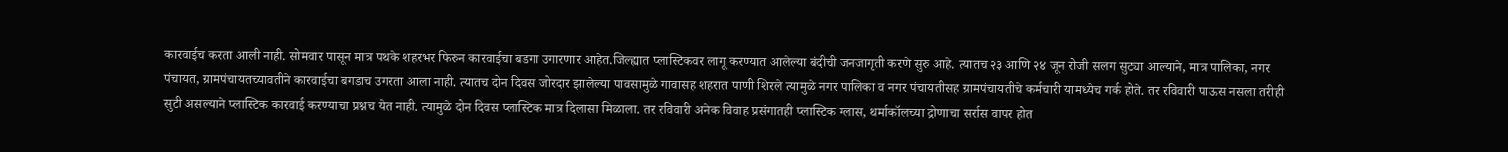कारवाईच करता आली नाही. सोमवार पासून मात्र पथके शहरभर फिरुन कारवाईचा बडगा उगारणार आहेत.जिल्ह्यात प्लास्टिकवर लागू करण्यात आलेल्या बंदीची जनजागृती करणे सुरु आहे. त्यातच २३ आणि २४ जून रोजी सलग सुट्या आल्याने, मात्र पालिका, नगर पंचायत, ग्रामपंचायतच्यावतीने कारवाईचा बगडाच उगरता आला नाही. त्यातच दोन दिवस जोरदार झालेल्या पावसामुळे गावासह शहरात पाणी शिरले त्यामुळे नगर पालिका व नगर पंचायतीसह ग्रामपंचायतीचे कर्मचारी यामध्येच गर्क होते. तर रविवारी पाऊस नसला तरीही सुटी असल्याने प्लास्टिक कारवाई करण्याचा प्रश्नच येत नाही. त्यामुळे दोन दिवस प्लास्टिक मात्र दिलासा मिळाला. तर रविवारी अनेक विवाह प्रसंगातही प्लास्टिक ग्लास, थर्माकॉलच्या द्रोणाचा सर्रास वापर होत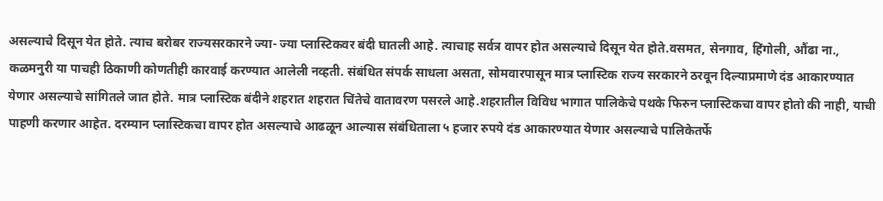असल्याचे दिसून येत होते. त्याच बरोबर राज्यसरकारने ज्या- ज्या प्लास्टिकवर बंदी घातली आहे. त्याचाह सर्वत्र वापर होत असल्याचे दिसून येत होते.वसमत, सेनगाव, हिंगोली, औंढा ना., कळमनुरी या पाचही ठिकाणी कोणतीही कारवाई करण्यात आलेली नव्हती. संबंधित संपर्क साधला असता, सोमवारपासून मात्र प्लास्टिक राज्य सरकारने ठरवून दिल्याप्रमाणे दंड आकारण्यात येणार असल्याचे सांगितले जात होते. मात्र प्लास्टिक बंदीने शहरात शहरात चिंतेचे वातावरण पसरले आहे.शहरातील विविध भागात पालिकेचे पथके फिरुन प्लास्टिकचा वापर होतो की नाही, याची पाहणी करणार आहेत. दरम्यान प्लास्टिकचा वापर होत असल्याचे आढळून आल्यास संबंधिताला ५ हजार रुपये दंड आकारण्यात येणार असल्याचे पालिकेतर्फे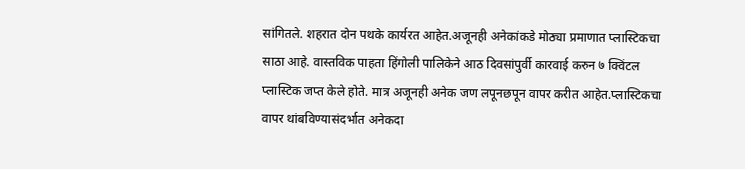सांगितले. शहरात दोन पथके कार्यरत आहेत.अजूनही अनेकांकडे मोठ्या प्रमाणात प्लास्टिकचा साठा आहे. वास्तविक पाहता हिंगोली पालिकेने आठ दिवसांपुर्वी कारवाई करुन ७ क्विंटल प्लास्टिक जप्त केले होते. मात्र अजूनही अनेक जण लपूनछपून वापर करीत आहेत.प्लास्टिकचा वापर थांबविण्यासंदर्भात अनेकदा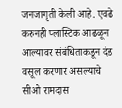जनजागृती केली आहे. एवढे करुनही प्लास्टिक आढळून आल्यावर संबंधिताकडून दंड वसूल करणार असल्याचे सीओ रामदास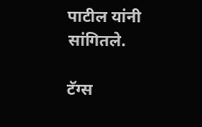पाटील यांनी सांगितले.

टॅग्स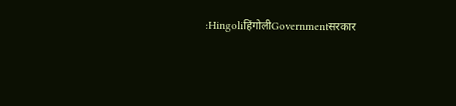:HingoliहिंगोलीGovernmentसरकार